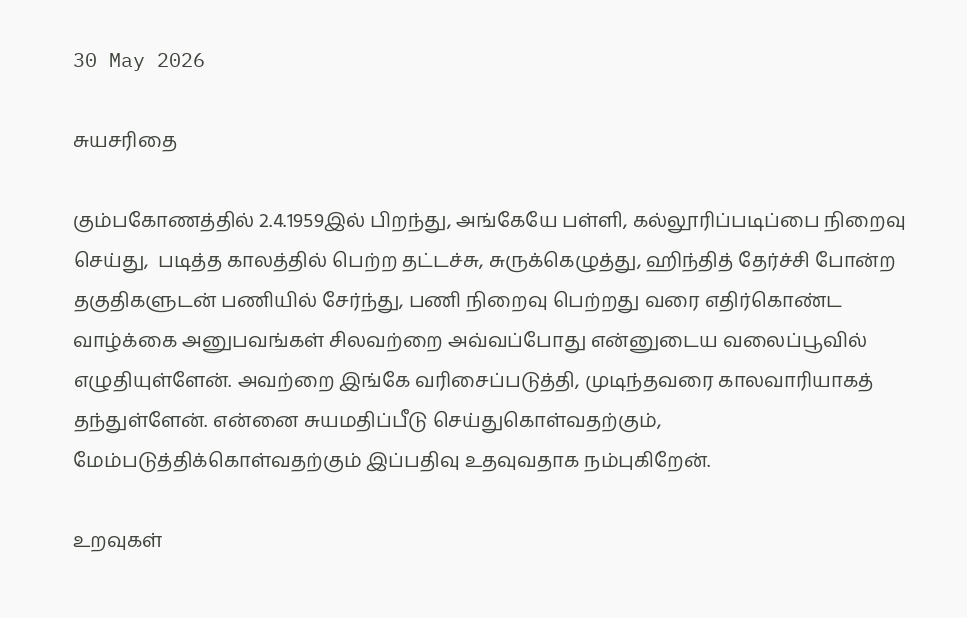30 May 2026

சுயசரிதை

கும்பகோணத்தில் 2.4.1959இல் பிறந்து, அங்கேயே பள்ளி, கல்லூரிப்படிப்பை நிறைவு செய்து,  படித்த காலத்தில் பெற்ற தட்டச்சு, சுருக்கெழுத்து, ஹிந்தித் தேர்ச்சி போன்ற தகுதிகளுடன் பணியில் சேர்ந்து, பணி நிறைவு பெற்றது வரை எதிர்கொண்ட வாழ்க்கை அனுபவங்கள் சிலவற்றை அவ்வப்போது என்னுடைய வலைப்பூவில் எழுதியுள்ளேன். அவற்றை இங்கே வரிசைப்படுத்தி, முடிந்தவரை காலவாரியாகத் தந்துள்ளேன். என்னை சுயமதிப்பீடு செய்துகொள்வதற்கும், மேம்படுத்திக்கொள்வதற்கும் இப்பதிவு உதவுவதாக நம்புகிறேன்.

உறவுகள்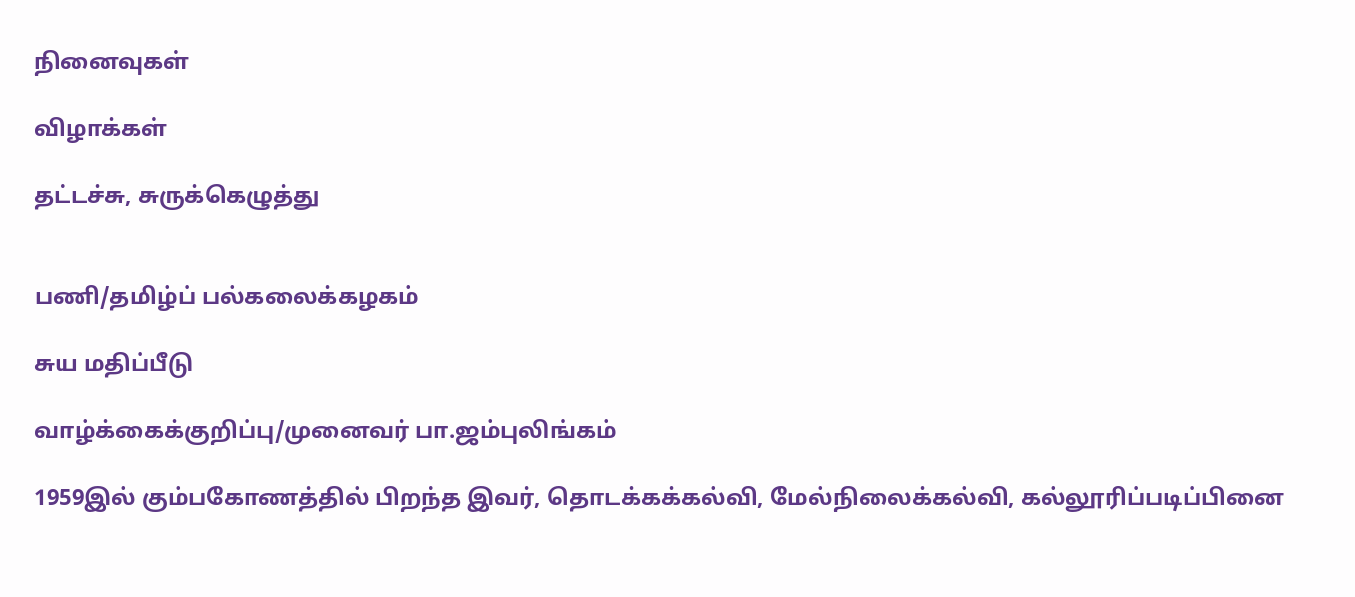நினைவுகள்

விழாக்கள்

தட்டச்சு, சுருக்கெழுத்து


பணி/தமிழ்ப் பல்கலைக்கழகம்

சுய மதிப்பீடு

வாழ்க்கைக்குறிப்பு/முனைவர் பா.ஜம்புலிங்கம்

1959இல் கும்பகோணத்தில் பிறந்த இவர், தொடக்கக்கல்வி, மேல்நிலைக்கல்வி, கல்லூரிப்படிப்பினை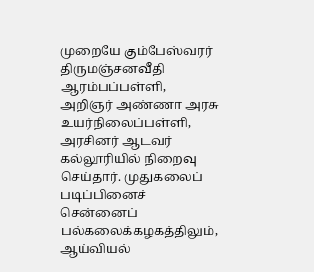முறையே கும்பேஸ்வரர் திருமஞ்சனவீதி ஆரம்பப்பள்ளி, அறிஞர் அண்ணா அரசு உயர்நிலைப்பள்ளி, அரசினர் ஆடவர் கல்லூரியில் நிறைவு செய்தார். முதுகலைப் படிப்பினைச் சென்னைப் பல்கலைக்கழகத்திலும், ஆய்வியல்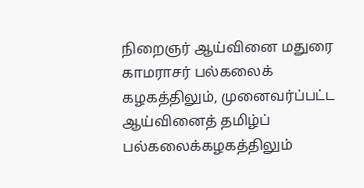நிறைஞர் ஆய்வினை மதுரை காமராசர் பல்கலைக் கழகத்திலும், முனைவர்ப்பட்ட ஆய்வினைத் தமிழ்ப் பல்கலைக்கழகத்திலும்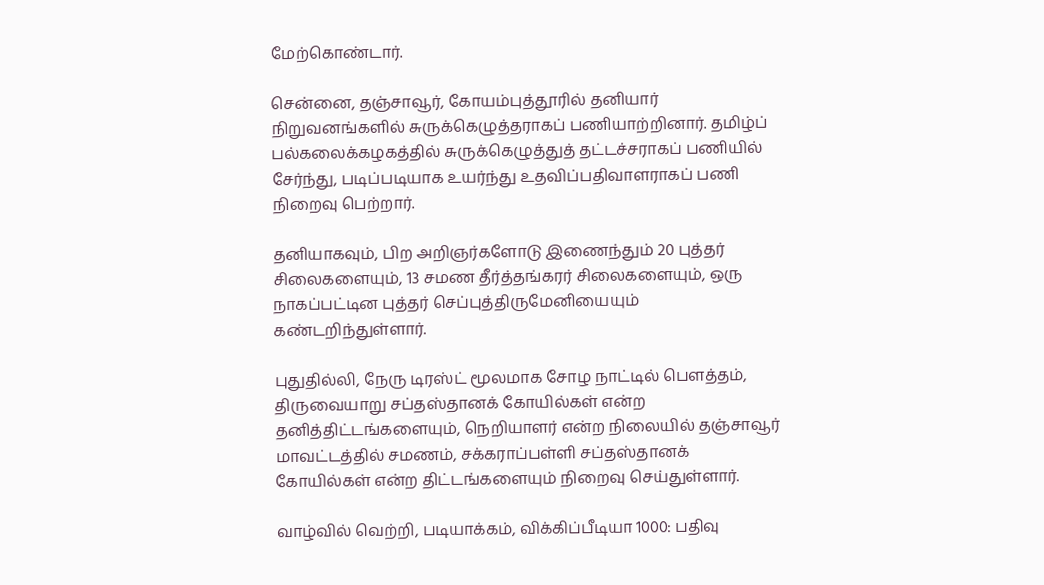மேற்கொண்டார்.

சென்னை, தஞ்சாவூர், கோயம்புத்தூரில் தனியார் நிறுவனங்களில் சுருக்கெழுத்தராகப் பணியாற்றினார். தமிழ்ப் பல்கலைக்கழகத்தில் சுருக்கெழுத்துத் தட்டச்சராகப் பணியில் சேர்ந்து, படிப்படியாக உயர்ந்து உதவிப்பதிவாளராகப் பணி நிறைவு பெற்றார்.

தனியாகவும், பிற அறிஞர்களோடு இணைந்தும் 20 புத்தர் சிலைகளையும், 13 சமண தீர்த்தங்கரர் சிலைகளையும், ஒரு நாகப்பட்டின புத்தர் செப்புத்திருமேனியையும் கண்டறிந்துள்ளார்.

புதுதில்லி, நேரு டிரஸ்ட் மூலமாக சோழ நாட்டில் பௌத்தம், திருவையாறு சப்தஸ்தானக் கோயில்கள் என்ற தனித்திட்டங்களையும், நெறியாளர் என்ற நிலையில் தஞ்சாவூர் மாவட்டத்தில் சமணம், சக்கராப்பள்ளி சப்தஸ்தானக் கோயில்கள் என்ற திட்டங்களையும் நிறைவு செய்துள்ளார்.

வாழ்வில் வெற்றி, படியாக்கம், விக்கிப்பீடியா 1000: பதிவு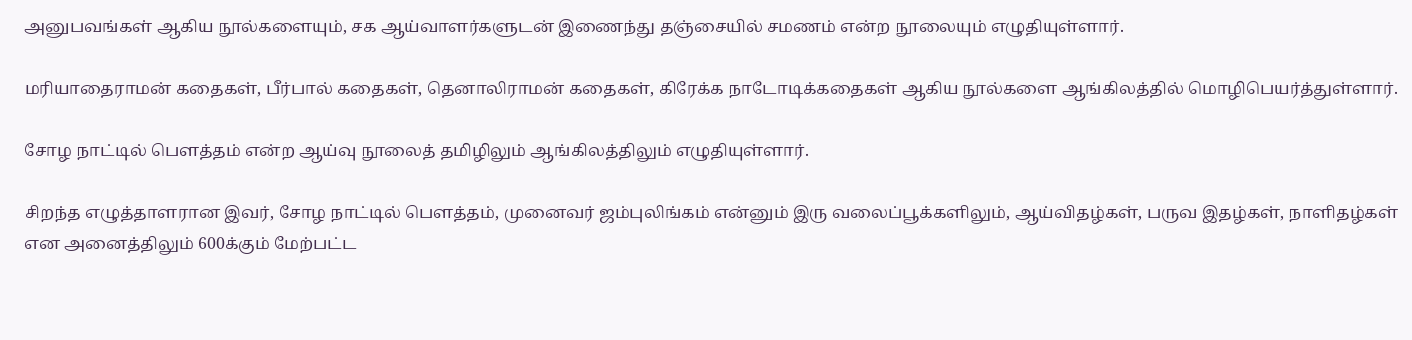அனுபவங்கள் ஆகிய நூல்களையும், சக ஆய்வாளர்களுடன் இணைந்து தஞ்சையில் சமணம் என்ற நூலையும் எழுதியுள்ளார்.

மரியாதைராமன் கதைகள், பீர்பால் கதைகள், தெனாலிராமன் கதைகள், கிரேக்க நாடோடிக்கதைகள் ஆகிய நூல்களை ஆங்கிலத்தில் மொழிபெயர்த்துள்ளார்.

சோழ நாட்டில் பௌத்தம் என்ற ஆய்வு நூலைத் தமிழிலும் ஆங்கிலத்திலும் எழுதியுள்ளார்.

சிறந்த எழுத்தாளரான இவர், சோழ நாட்டில் பௌத்தம், முனைவர் ஜம்புலிங்கம் என்னும் இரு வலைப்பூக்களிலும், ஆய்விதழ்கள், பருவ இதழ்கள், நாளிதழ்கள் என அனைத்திலும் 600க்கும் மேற்பட்ட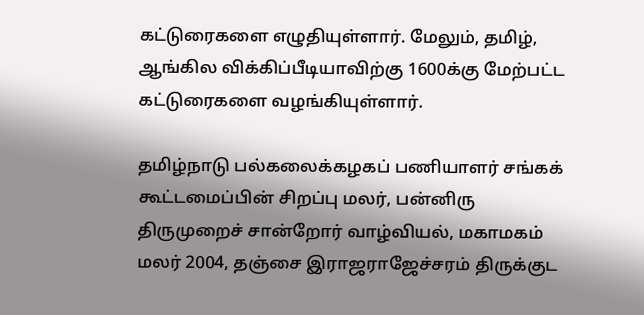கட்டுரைகளை எழுதியுள்ளார். மேலும், தமிழ், ஆங்கில விக்கிப்பீடியாவிற்கு 1600க்கு மேற்பட்ட கட்டுரைகளை வழங்கியுள்ளார்.

தமிழ்நாடு பல்கலைக்கழகப் பணியாளர் சங்கக் கூட்டமைப்பின் சிறப்பு மலர், பன்னிரு திருமுறைச் சான்றோர் வாழ்வியல், மகாமகம் மலர் 2004, தஞ்சை இராஜராஜேச்சரம் திருக்குட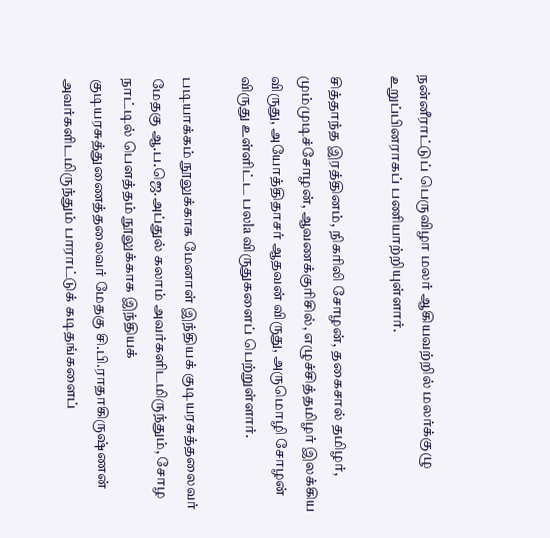நன்னீராட்டுப் பெருவிழா மலர் ஆகியவற்றில் மலர்க்குழு உறுப்பினராகப் பணியாற்றியுள்ளார்.

சித்தாந்த இரத்தினம், நிகரிலி சோழன், தகைசால் தமிழர், மும்முடிச்சோழன், ஆவணக்குரிசில், எழுச்சித்தமிழர் இலக்கிய விருது, அயோத்திதாசர் ஆதவன் விருது, அருமொழி சோழன் விருது உள்ளிட்ட பலla விருதுகளைப் பெற்றுள்ளார்.

படியாக்கம் நூலுக்காக மேனாள் இந்தியக் குடியரசுத்தலைவர் மேதகு ஆ.ப.ஜெ.அப்துல் கலாம் அவர்களிடமிருந்தும், சோழ நாட்டில் பௌத்தம் நூலுக்காக இந்தியக் குடியரசுத்துணைத்தலைவர் மேதகு சி.பி.ராதாகிருஷ்ணன் அவர்களிடமிருந்தும் பாராட்டுக் கடிதங்களைப்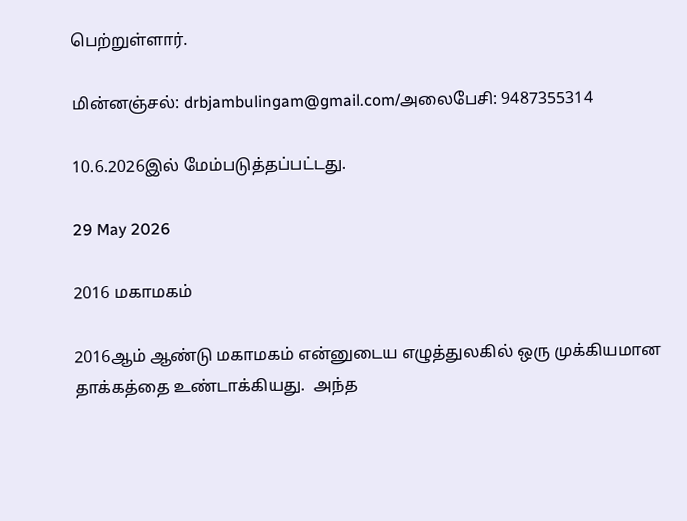பெற்றுள்ளார்.

மின்னஞ்சல்: drbjambulingam@gmail.com/அலைபேசி: 9487355314

10.6.2026இல் மேம்படுத்தப்பட்டது.

29 May 2026

2016 மகாமகம்

2016ஆம் ஆண்டு மகாமகம் என்னுடைய எழுத்துலகில் ஒரு முக்கியமான தாக்கத்தை உண்டாக்கியது.  அந்த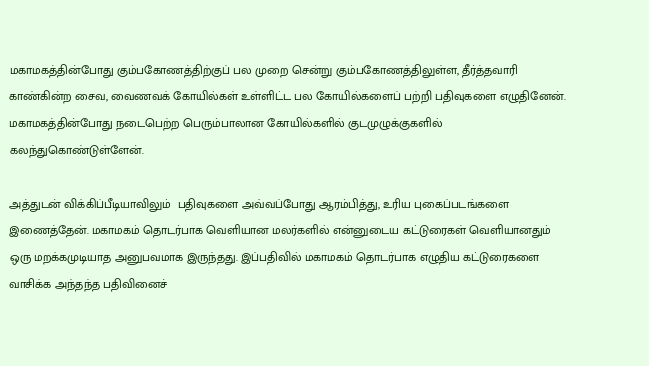மகாமகத்தின்போது கும்பகோணத்திற்குப் பல முறை சென்று கும்பகோணத்திலுள்ள, தீர்த்தவாரி காண்கின்ற சைவ, வைணவக் கோயில்கள் உள்ளிட்ட பல கோயில்களைப் பற்றி பதிவுகளை எழுதினேன். மகாமகத்தின்போது நடைபெற்ற பெரும்பாலான கோயில்களில் குடமுழுக்குகளில் கலந்துகொண்டுள்ளேன்.

அத்துடன் விக்கிப்பீடியாவிலும்  பதிவுகளை அவ்வப்போது ஆரம்பித்து, உரிய புகைப்படங்களை இணைத்தேன். மகாமகம் தொடர்பாக வெளியான மலர்களில் என்னுடைய கட்டுரைகள் வெளியானதும் ஒரு மறக்கமுடியாத அனுபவமாக இருந்தது. இப்பதிவில் மகாமகம் தொடர்பாக எழுதிய கட்டுரைகளை வாசிக்க அந்தந்த பதிவினைச்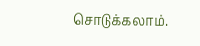சொடுக்கலாம்.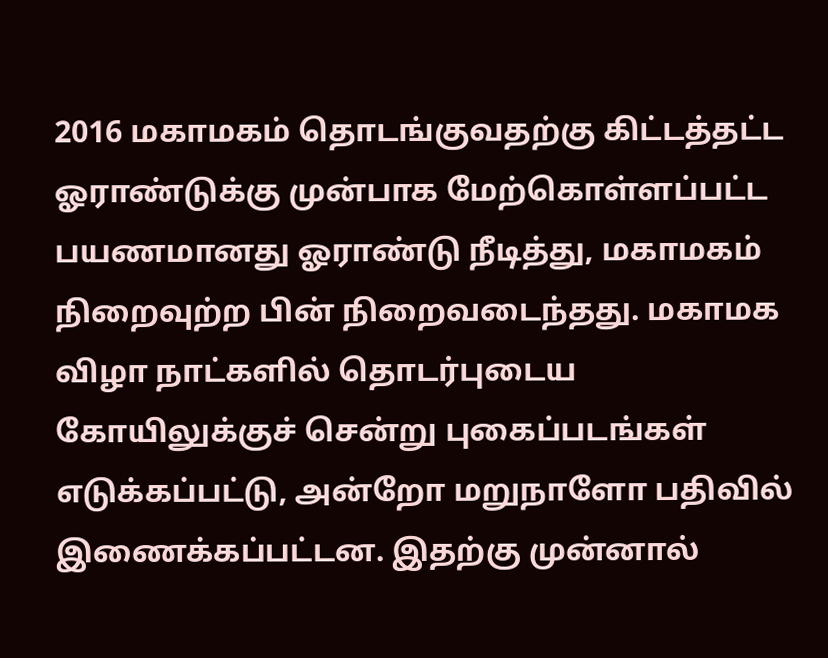2016 மகாமகம் தொடங்குவதற்கு கிட்டத்தட்ட ஓராண்டுக்கு முன்பாக மேற்கொள்ளப்பட்ட பயணமானது ஓராண்டு நீடித்து, மகாமகம் நிறைவுற்ற பின் நிறைவடைந்தது. மகாமக விழா நாட்களில் தொடர்புடைய கோயிலுக்குச் சென்று புகைப்படங்கள் எடுக்கப்பட்டு, அன்றோ மறுநாளோ பதிவில் இணைக்கப்பட்டன. இதற்கு முன்னால்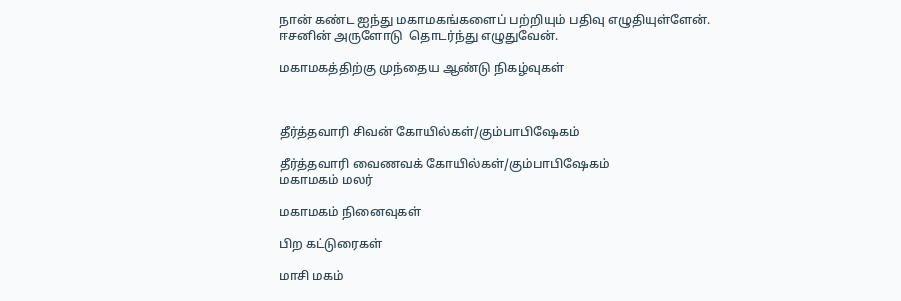நான் கண்ட ஐந்து மகாமகங்களைப் பற்றியும் பதிவு எழுதியுள்ளேன். ஈசனின் அருளோடு  தொடர்ந்து எழுதுவேன்.

மகாமகத்திற்கு முந்தைய ஆண்டு நிகழ்வுகள்



தீர்த்தவாரி சிவன் கோயில்கள்/கும்பாபிஷேகம்

தீர்த்தவாரி வைணவக் கோயில்கள்/கும்பாபிஷேகம்
மகாமகம் மலர்

மகாமகம் நினைவுகள்

பிற கட்டுரைகள்

மாசி மகம்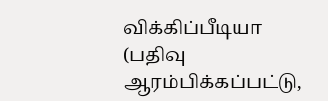விக்கிப்பீடியா
(பதிவு ஆரம்பிக்கப்பட்டு,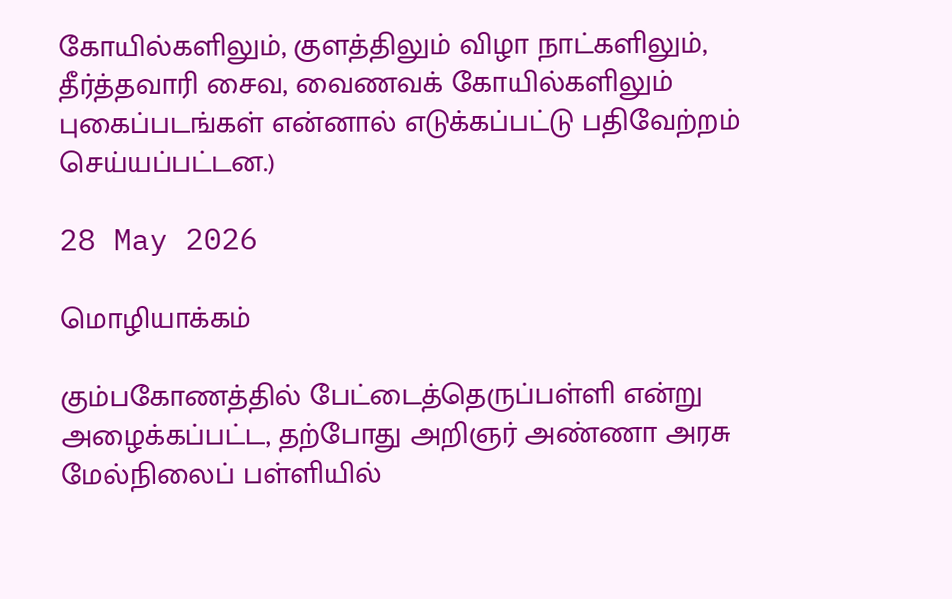கோயில்களிலும், குளத்திலும் விழா நாட்களிலும், தீர்த்தவாரி சைவ, வைணவக் கோயில்களிலும் புகைப்படங்கள் என்னால் எடுக்கப்பட்டு பதிவேற்றம் செய்யப்பட்டன.)

28 May 2026

மொழியாக்கம்

கும்பகோணத்தில் பேட்டைத்தெருப்பள்ளி என்று அழைக்கப்பட்ட, தற்போது அறிஞர் அண்ணா அரசு மேல்நிலைப் பள்ளியில்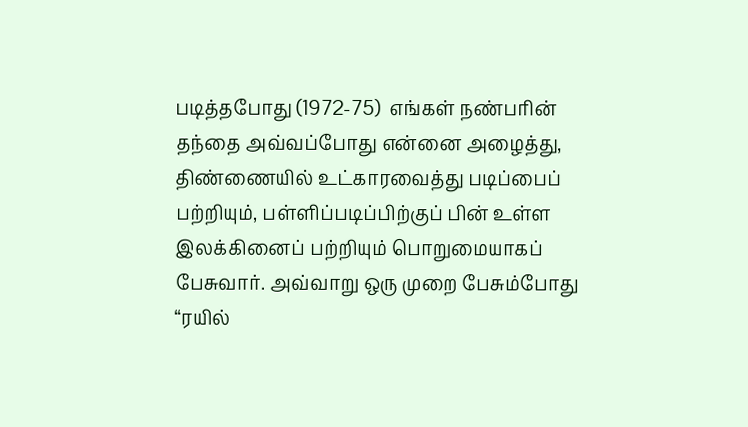படித்தபோது (1972-75)  எங்கள் நண்பரின் தந்தை அவ்வப்போது என்னை அழைத்து, திண்ணையில் உட்காரவைத்து படிப்பைப் பற்றியும், பள்ளிப்படிப்பிற்குப் பின் உள்ள இலக்கினைப் பற்றியும் பொறுமையாகப் பேசுவார். அவ்வாறு ஒரு முறை பேசும்போது “ரயில்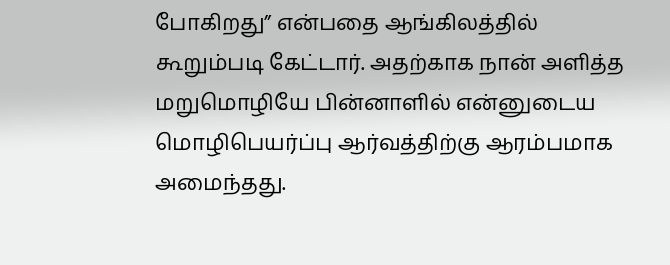போகிறது” என்பதை ஆங்கிலத்தில் கூறும்படி கேட்டார். அதற்காக நான் அளித்த மறுமொழியே பின்னாளில் என்னுடைய மொழிபெயர்ப்பு ஆர்வத்திற்கு ஆரம்பமாக அமைந்தது.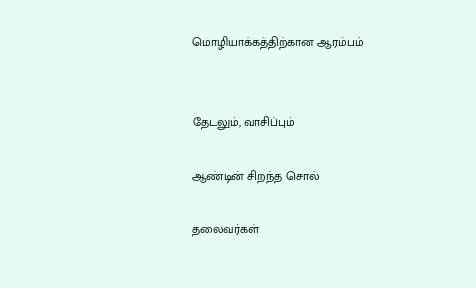மொழியாக்கத்திற்கான ஆரம்பம்


தேடலும், வாசிப்பும்

ஆண்டின் சிறந்த சொல்

தலைவர்கள்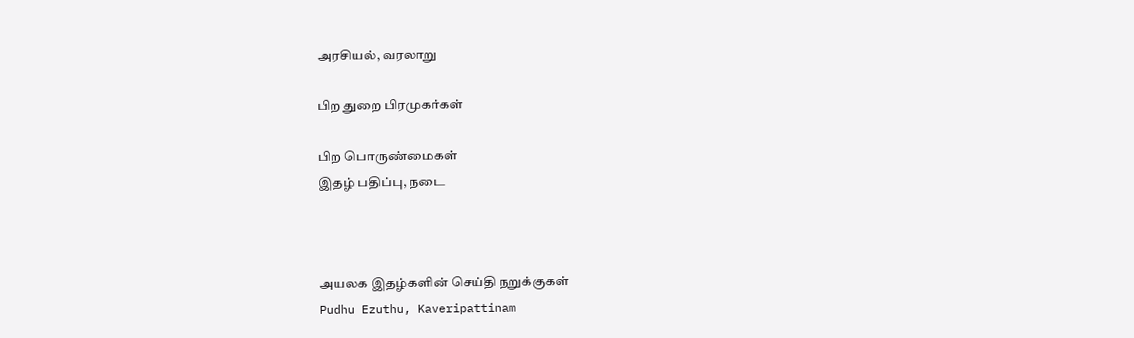அரசியல், வரலாறு

பிற துறை பிரமுகர்கள்

பிற பொருண்மைகள்
இதழ் பதிப்பு, நடை



அயலக இதழ்களின் செய்தி நறுக்குகள்
Pudhu Ezuthu, Kaveripattinam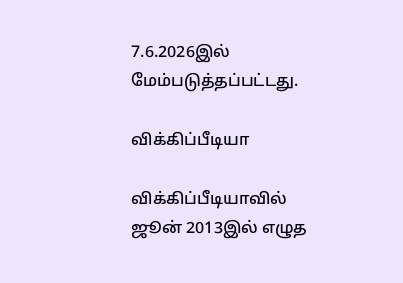7.6.2026இல் மேம்படுத்தப்பட்டது.

விக்கிப்பீடியா

விக்கிப்பீடியாவில் ஜூன் 2013இல் எழுத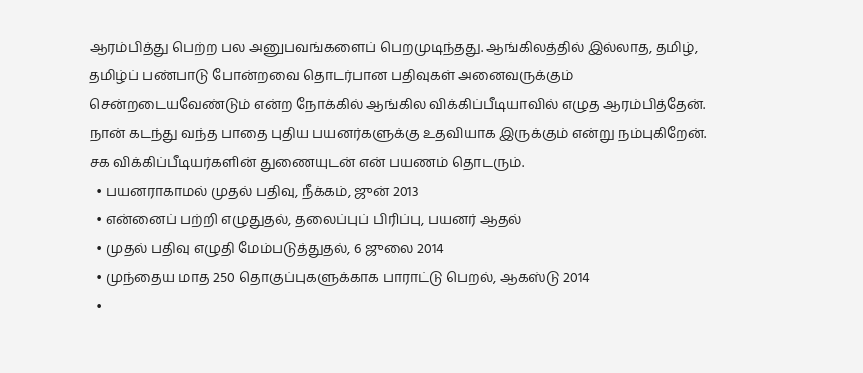ஆரம்பித்து பெற்ற பல அனுபவங்களைப் பெறமுடிந்தது. ஆங்கிலத்தில் இல்லாத, தமிழ், தமிழ்ப் பண்பாடு போன்றவை தொடர்பான பதிவுகள் அனைவருக்கும் சென்றடையவேண்டும் என்ற நோக்கில் ஆங்கில விக்கிப்பீடியாவில் எழுத ஆரம்பித்தேன். நான் கடந்து வந்த பாதை புதிய பயனர்களுக்கு உதவியாக இருக்கும் என்று நம்புகிறேன். சக விக்கிப்பீடியர்களின் துணையுடன் என் பயணம் தொடரும்.
  • பயனராகாமல் முதல் பதிவு, நீக்கம், ஜுன் 2013
  • என்னைப் பற்றி எழுதுதல், தலைப்புப் பிரிப்பு, பயனர் ஆதல்
  • முதல் பதிவு எழுதி மேம்படுத்துதல், 6 ஜுலை 2014
  • முந்தைய மாத 250 தொகுப்புகளுக்காக பாராட்டு பெறல், ஆகஸ்டு 2014
  •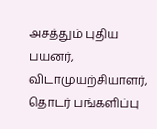அசத்தும் புதிய பயனர், விடாமுயற்சியாளர், தொடர் பங்களிப்பு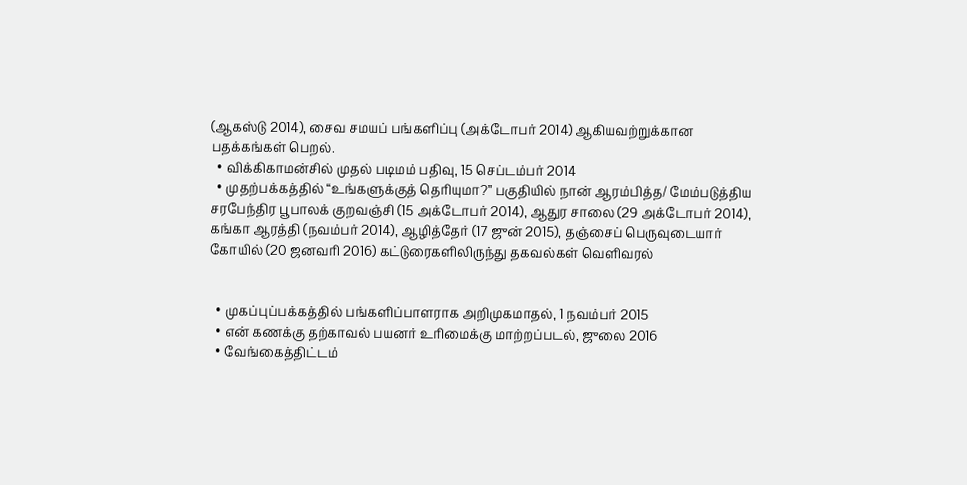(ஆகஸ்டு 2014), சைவ சமயப் பங்களிப்பு (அக்டோபர் 2014) ஆகியவற்றுக்கான பதக்கங்கள் பெறல்.
  • விக்கிகாமன்சில் முதல் படிமம் பதிவு, 15 செப்டம்பர் 2014
  • முதற்பக்கத்தில் “உங்களுக்குத் தெரியுமா?” பகுதியில் நான் ஆரம்பித்த/ மேம்படுத்திய சரபேந்திர பூபாலக் குறவஞ்சி (15 அக்டோபர் 2014), ஆதுர சாலை (29 அக்டோபர் 2014), கங்கா ஆரத்தி (நவம்பர் 2014), ஆழித்தேர் (17 ஜுன் 2015), தஞ்சைப் பெருவுடையார் கோயில் (20 ஜனவரி 2016) கட்டுரைகளிலிருந்து தகவல்கள் வெளிவரல்


  • முகப்புப்பக்கத்தில் பங்களிப்பாளராக அறிமுகமாதல், 1 நவம்பர் 2015
  • என் கணக்கு தற்காவல் பயனர் உரிமைக்கு மாற்றப்படல், ஜுலை 2016
  • வேங்கைத்திட்டம்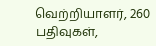வெற்றியாளர், 260 பதிவுகள்,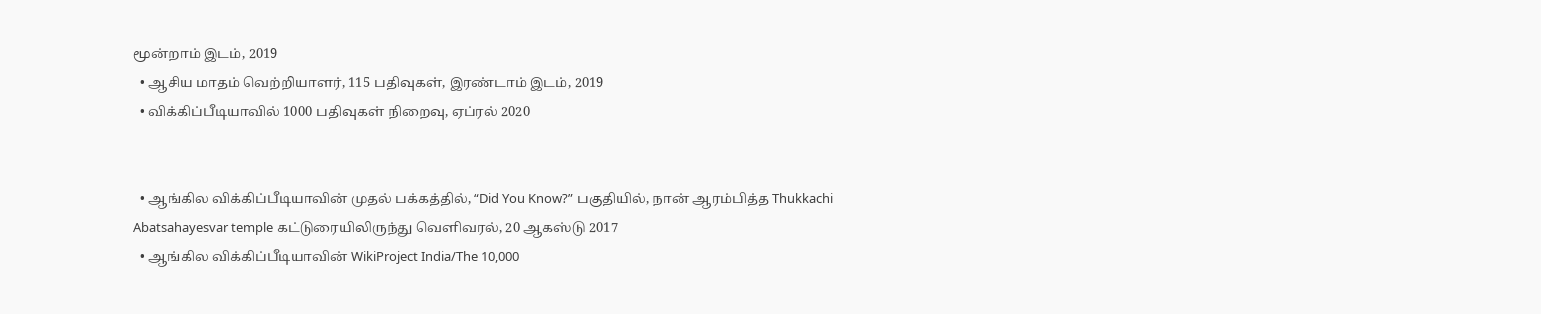மூன்றாம் இடம், 2019
  • ஆசிய மாதம் வெற்றியாளர், 115 பதிவுகள், இரண்டாம் இடம், 2019
  • விக்கிப்பீடியாவில் 1000 பதிவுகள் நிறைவு, ஏப்ரல் 2020


  • ஆங்கில விக்கிப்பீடியாவின் முதல் பக்கத்தில், “Did You Know?” பகுதியில், நான் ஆரம்பித்த Thukkachi Abatsahayesvar temple கட்டுரையிலிருந்து வெளிவரல், 20 ஆகஸ்டு 2017
  • ஆங்கில விக்கிப்பீடியாவின் WikiProject India/The 10,000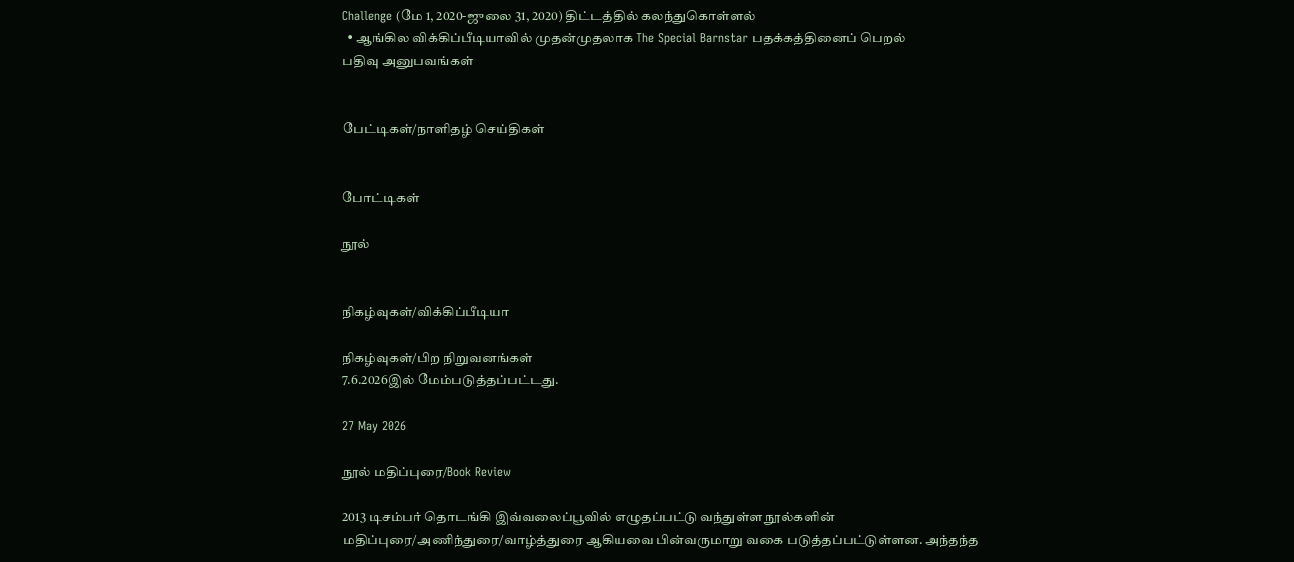Challenge (மே 1, 2020-ஜுலை 31, 2020) திட்டத்தில் கலந்துகொள்ளல்
  • ஆங்கில விக்கிப்பீடியாவில் முதன்முதலாக The Special Barnstar பதக்கத்தினைப் பெறல்
பதிவு அனுபவங்கள்


பேட்டிகள்/நாளிதழ் செய்திகள்


போட்டிகள்

நூல்


நிகழ்வுகள்/விக்கிப்பீடியா

நிகழ்வுகள்/பிற நிறுவனங்கள்
7.6.2026இல் மேம்படுத்தப்பட்டது.

27 May 2026

நூல் மதிப்புரை/Book Review

2013 டிசம்பர் தொடங்கி இவ்வலைப்பூவில் எழுதப்பட்டு வந்துள்ள நூல்களின் மதிப்புரை/அணிந்துரை/வாழ்த்துரை ஆகியவை பின்வருமாறு வகை படுத்தப்பட்டுள்ளன. அந்தந்த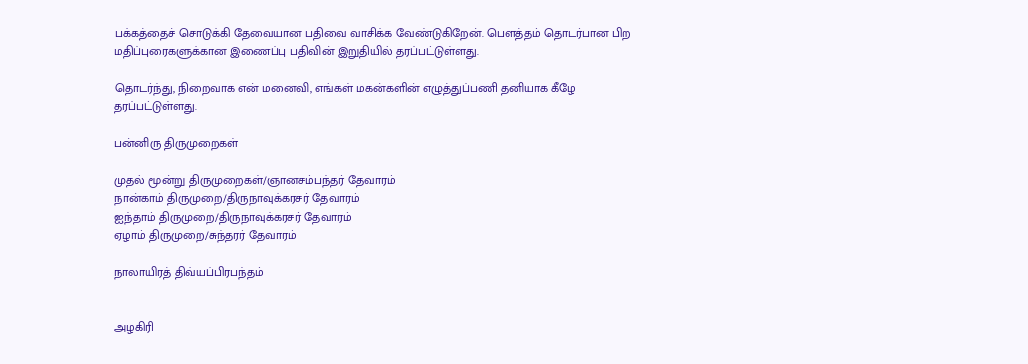பக்கத்தைச் சொடுக்கி தேவையான பதிவை வாசிக்க வேண்டுகிறேன். பௌத்தம் தொடர்பான பிற மதிப்புரைகளுக்கான இணைப்பு பதிவின் இறுதியில் தரப்பட்டுள்ளது.

தொடர்ந்து, நிறைவாக என் மனைவி, எங்கள் மகன்களின் எழுத்துப்பணி தனியாக கீழே தரப்பட்டுள்ளது.

பன்னிரு திருமுறைகள்

முதல் மூன்று திருமுறைகள்/ஞானசம்பந்தர் தேவாரம்
நான்காம் திருமுறை/திருநாவுக்கரசர் தேவாரம்
ஐந்தாம் திருமுறை/திருநாவுக்கரசர் தேவாரம்
ஏழாம் திருமுறை/சுந்தரர் தேவாரம்

நாலாயிரத் திவ்யப்பிரபந்தம்


அழகிரி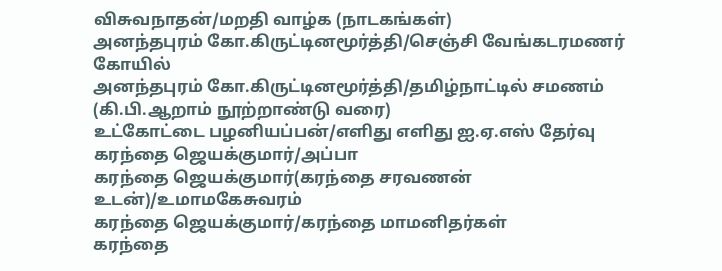விசுவநாதன்/மறதி வாழ்க (நாடகங்கள்)
அனந்தபுரம் கோ.கிருட்டினமூர்த்தி/செஞ்சி வேங்கடரமணர் கோயில்
அனந்தபுரம் கோ.கிருட்டினமூர்த்தி/தமிழ்நாட்டில் சமணம் (கி.பி.ஆறாம் நூற்றாண்டு வரை)
உட்கோட்டை பழனியப்பன்/எளிது எளிது ஐ.ஏ.எஸ் தேர்வு
கரந்தை ஜெயக்குமார்/அப்பா
கரந்தை ஜெயக்குமார்(கரந்தை சரவணன் உடன்)/உமாமகேசுவரம்
கரந்தை ஜெயக்குமார்/கரந்தை மாமனிதர்கள்
கரந்தை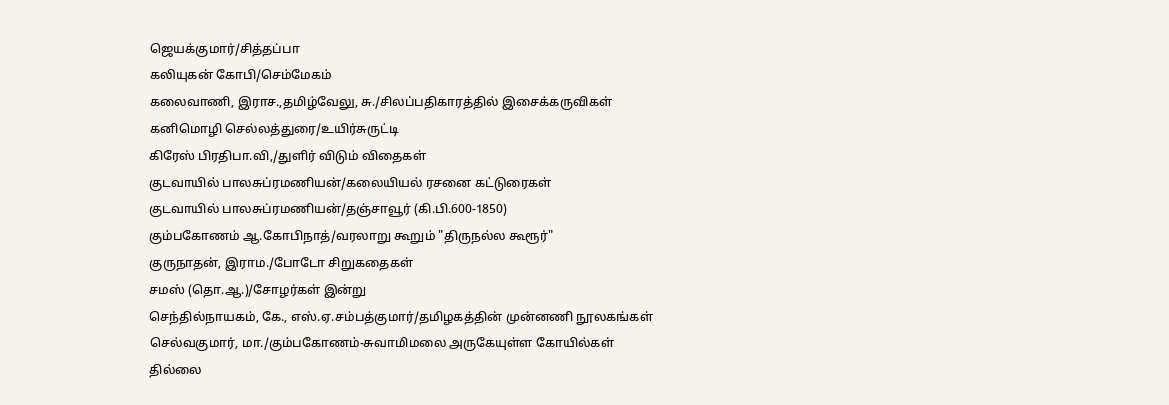ஜெயக்குமார்/சித்தப்பா
கலியுகன் கோபி/செம்மேகம்
கலைவாணி, இராச.,தமிழ்வேலு, சு./சிலப்பதிகாரத்தில் இசைக்கருவிகள்
கனிமொழி செல்லத்துரை/உயிர்சுருட்டி
கிரேஸ் பிரதிபா.வி,/துளிர் விடும் விதைகள்
குடவாயில் பாலசுப்ரமணியன்/கலையியல் ரசனை கட்டுரைகள்
குடவாயில் பாலசுப்ரமணியன்/தஞ்சாவூர் (கி.பி.600-1850)
கும்பகோணம் ஆ.கோபிநாத்/வரலாறு கூறும் "திருநல்ல கூரூர்"
குருநாதன், இராம./போடோ சிறுகதைகள்
சமஸ் (தொ.ஆ.)/சோழர்கள் இன்று
செந்தில்நாயகம், கே., எஸ்.ஏ.சம்பத்குமார்/தமிழகத்தின் முன்னணி நூலகங்கள்
செல்வகுமார், மா./கும்பகோணம்-சுவாமிமலை அருகேயுள்ள கோயில்கள்
தில்லை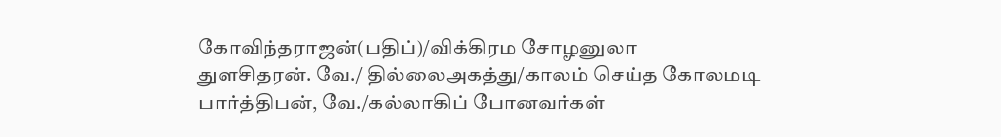கோவிந்தராஜன்(பதிப்)/விக்கிரம சோழனுலா
துளசிதரன். வே./ தில்லைஅகத்து/காலம் செய்த கோலமடி
பார்த்திபன், வே./கல்லாகிப் போனவர்கள்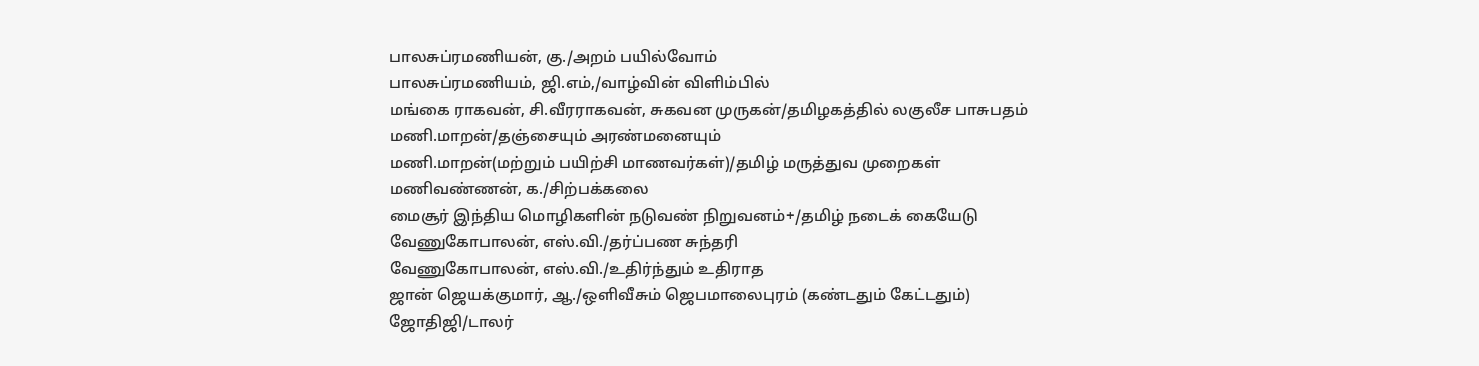பாலசுப்ரமணியன், கு./அறம் பயில்வோம்
பாலசுப்ரமணியம், ஜி.எம்,/வாழ்வின் விளிம்பில்
மங்கை ராகவன், சி.வீரராகவன், சுகவன முருகன்/தமிழகத்தில் லகுலீச பாசுபதம்
மணி.மாறன்/தஞ்சையும் அரண்மனையும்
மணி.மாறன்(மற்றும் பயிற்சி மாணவர்கள்)/தமிழ் மருத்துவ முறைகள்
மணிவண்ணன், க./சிற்பக்கலை
மைசூர் இந்திய மொழிகளின் நடுவண் நிறுவனம்+/தமிழ் நடைக் கையேடு
வேணுகோபாலன், எஸ்.வி./தர்ப்பண சுந்தரி
வேணுகோபாலன், எஸ்.வி./உதிர்ந்தும் உதிராத
ஜான் ஜெயக்குமார், ஆ./ஒளிவீசும் ஜெபமாலைபுரம் (கண்டதும் கேட்டதும்)
ஜோதிஜி/டாலர்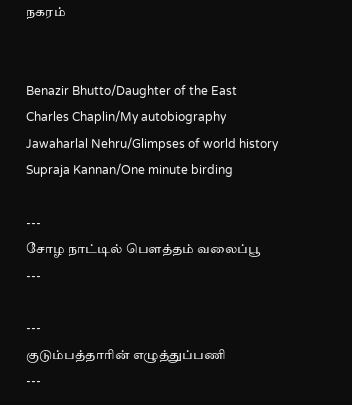நகரம்


Benazir Bhutto/Daughter of the East
Charles Chaplin/My autobiography
Jawaharlal Nehru/Glimpses of world history
Supraja Kannan/One minute birding

---
சோழ நாட்டில் பௌத்தம் வலைப்பூ
---

---
குடும்பத்தாரின் எழுத்துப்பணி
---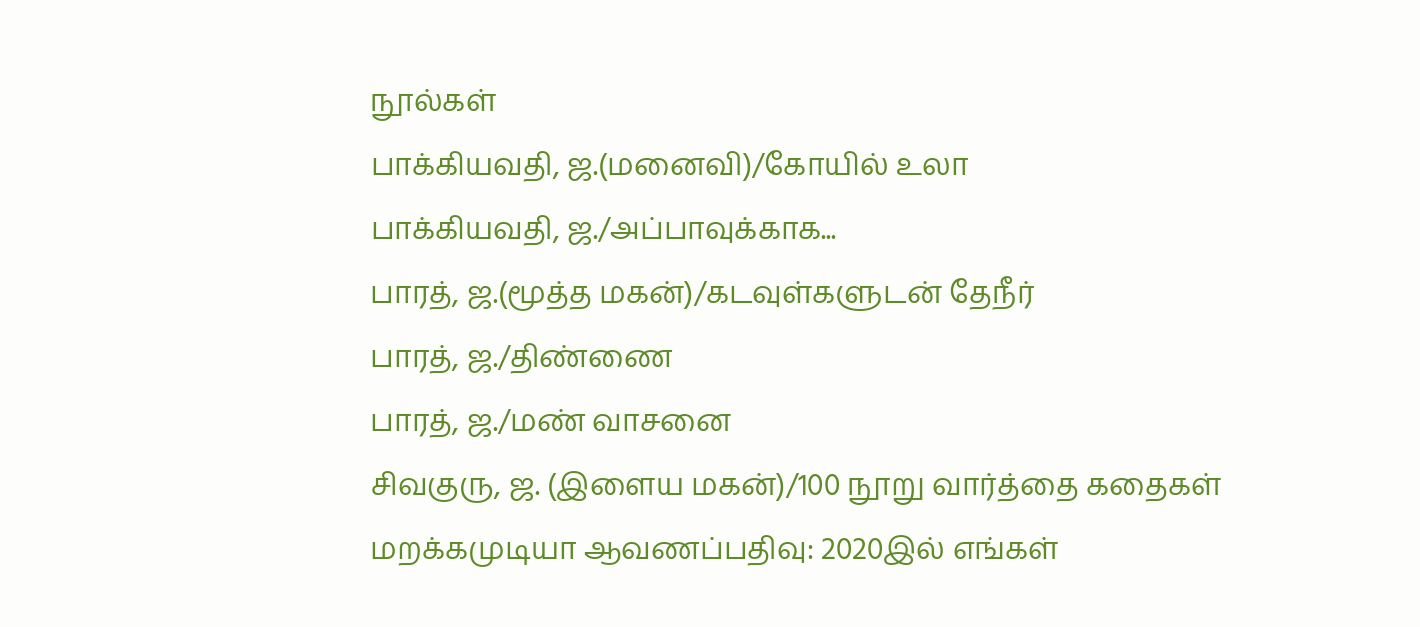நூல்கள்
பாக்கியவதி, ஜ.(மனைவி)/கோயில் உலா
பாக்கியவதி, ஜ./அப்பாவுக்காக...
பாரத், ஜ.(மூத்த மகன்)/கடவுள்களுடன் தேநீர்
பாரத், ஜ./திண்ணை
பாரத், ஜ./மண் வாசனை
சிவகுரு, ஜ. (இளைய மகன்)/100 நூறு வார்த்தை கதைகள்
மறக்கமுடியா ஆவணப்பதிவு: 2020இல் எங்கள்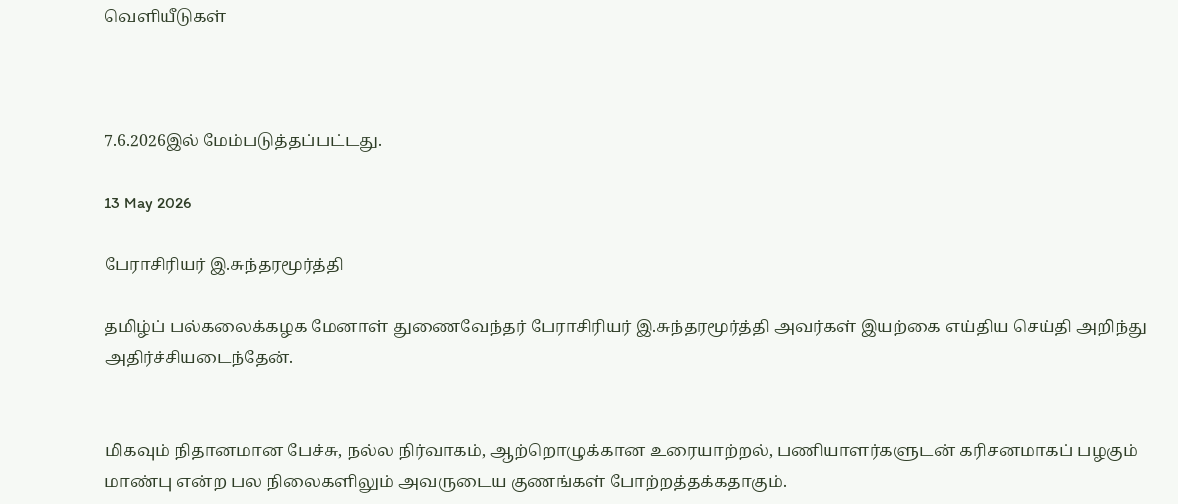வெளியீடுகள்



7.6.2026இல் மேம்படுத்தப்பட்டது.

13 May 2026

பேராசிரியர் இ.சுந்தரமூர்த்தி

தமிழ்ப் பல்கலைக்கழக மேனாள் துணைவேந்தர் பேராசிரியர் இ.சுந்தரமூர்த்தி அவர்கள் இயற்கை எய்திய செய்தி அறிந்து அதிர்ச்சியடைந்தேன்.


மிகவும் நிதானமான பேச்சு, நல்ல நிர்வாகம், ஆற்றொழுக்கான உரையாற்றல், பணியாளர்களுடன் கரிசனமாகப் பழகும் மாண்பு என்ற பல நிலைகளிலும் அவருடைய குணங்கள் போற்றத்தக்கதாகும்.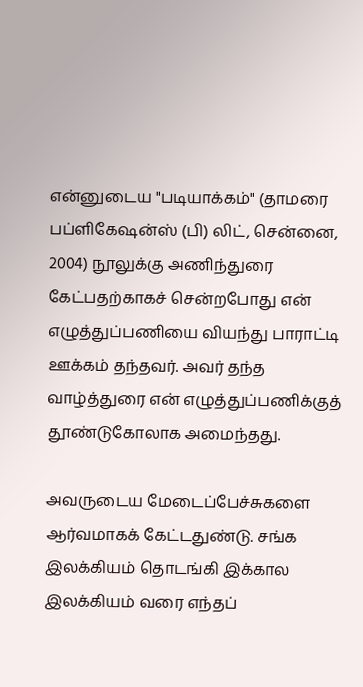என்னுடைய "படியாக்கம்" (தாமரை பப்ளிகேஷன்ஸ் (பி) லிட், சென்னை, 2004) நூலுக்கு அணிந்துரை கேட்பதற்காகச் சென்றபோது என் எழுத்துப்பணியை வியந்து பாராட்டி ஊக்கம் தந்தவர். அவர் தந்த வாழ்த்துரை என் எழுத்துப்பணிக்குத் தூண்டுகோலாக அமைந்தது.

அவருடைய மேடைப்பேச்சுகளை ஆர்வமாகக் கேட்டதுண்டு. சங்க இலக்கியம் தொடங்கி இக்கால இலக்கியம் வரை எந்தப்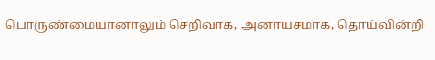பொருண்மையானாலும் செறிவாக, அனாயசமாக, தொய்வின்றி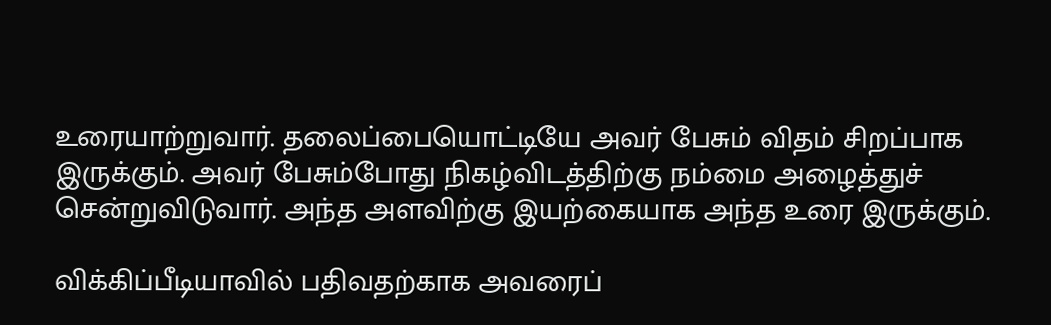உரையாற்றுவார். தலைப்பையொட்டியே அவர் பேசும் விதம் சிறப்பாக இருக்கும். அவர் பேசும்போது நிகழ்விடத்திற்கு நம்மை அழைத்துச் சென்றுவிடுவார். அந்த அளவிற்கு இயற்கையாக அந்த உரை இருக்கும்.

விக்கிப்பீடியாவில் பதிவதற்காக அவரைப்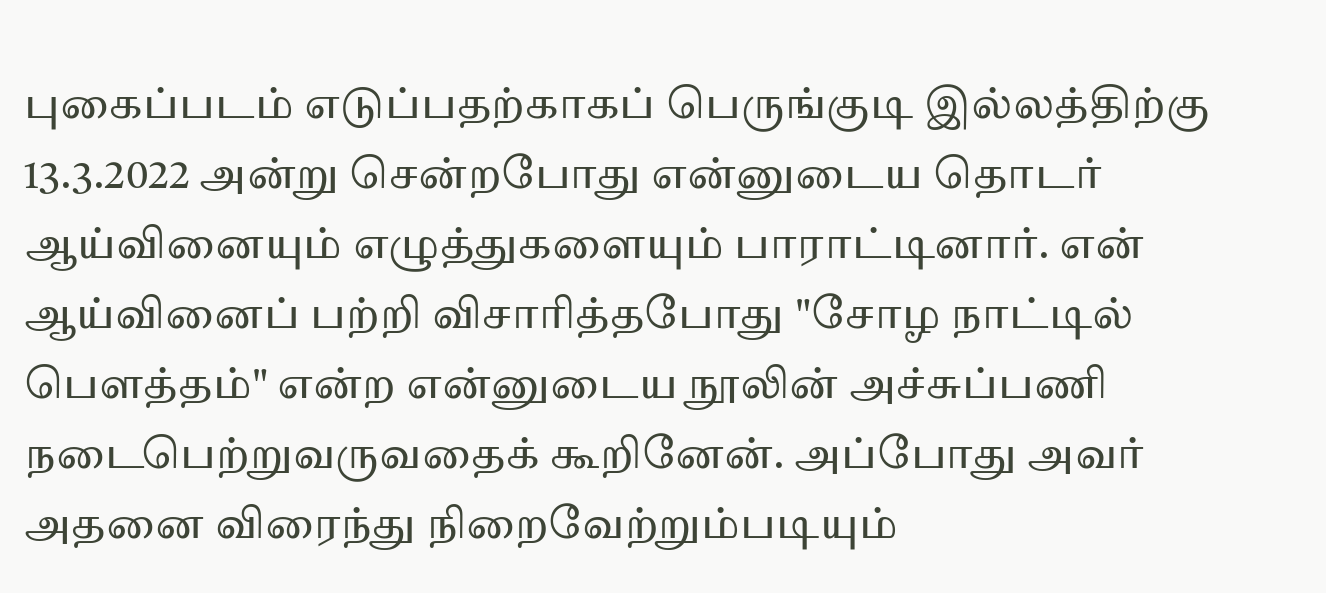புகைப்படம் எடுப்பதற்காகப் பெருங்குடி இல்லத்திற்கு 13.3.2022 அன்று சென்றபோது என்னுடைய தொடர் ஆய்வினையும் எழுத்துகளையும் பாராட்டினார். என் ஆய்வினைப் பற்றி விசாரித்தபோது "சோழ நாட்டில் பௌத்தம்" என்ற என்னுடைய நூலின் அச்சுப்பணி நடைபெற்றுவருவதைக் கூறினேன். அப்போது அவர் அதனை விரைந்து நிறைவேற்றும்படியும்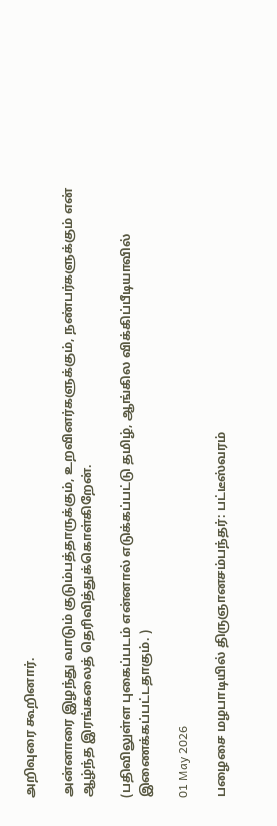அறிவுரை கூறினார்.

அன்னாரை இழந்து வாடும் குடும்பத்தாருக்கும், உறவினர்களுக்கும், நண்பர்களுக்கும் என் ஆழ்ந்த இரங்கலைத் தெரிவித்துக்கொள்கிறேன்.

(பதிவிலுள்ள புகைப்படம் என்னால் எடுக்கப்பட்டு தமிழ், ஆங்கில விக்கிப்பீடியாவில் இணைக்கப்பட்டதாகும். )

01 May 2026

பழைசை மழபாடியில் திருஞானசம்பந்தர்: பட்டீஸ்வரம்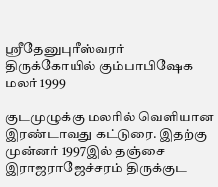ஸ்ரீதேனுபுரீஸ்வரர் திருக்கோயில் கும்பாபிஷேக மலர் 1999

குடமுழுக்கு மலரில் வெளியான இரண்டாவது கட்டுரை. இதற்கு முன்னர் 1997இல் தஞ்சை இராஜராஜேச்சரம் திருக்குட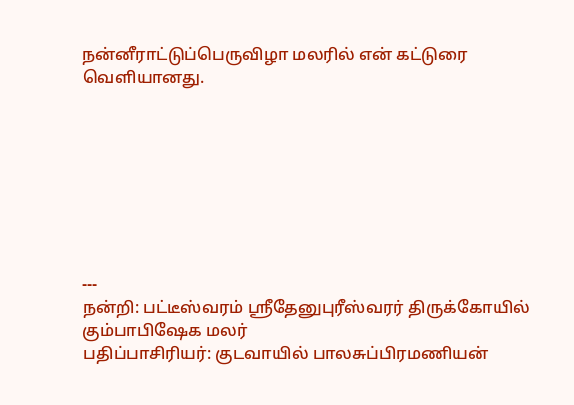நன்னீராட்டுப்பெருவிழா மலரில் என் கட்டுரை வெளியானது.








---
நன்றி: பட்டீஸ்வரம் ஸ்ரீதேனுபுரீஸ்வரர் திருக்கோயில் கும்பாபிஷேக மலர்
பதிப்பாசிரியர்: குடவாயில் பாலசுப்பிரமணியன்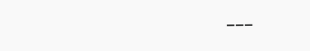---